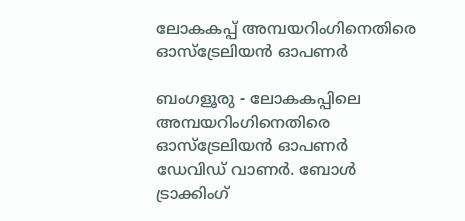ലോകകപ്പ് അമ്പയറിംഗിനെതിരെ ഓസ്‌ട്രേലിയന്‍ ഓപണര്‍

ബംഗളൂരു - ലോകകപ്പിലെ അമ്പയറിംഗിനെതിരെ ഓസ്‌ട്രേലിയന്‍ ഓപണര്‍ ഡേവിഡ് വാണര്‍. ബോള്‍ ട്രാക്കിംഗ്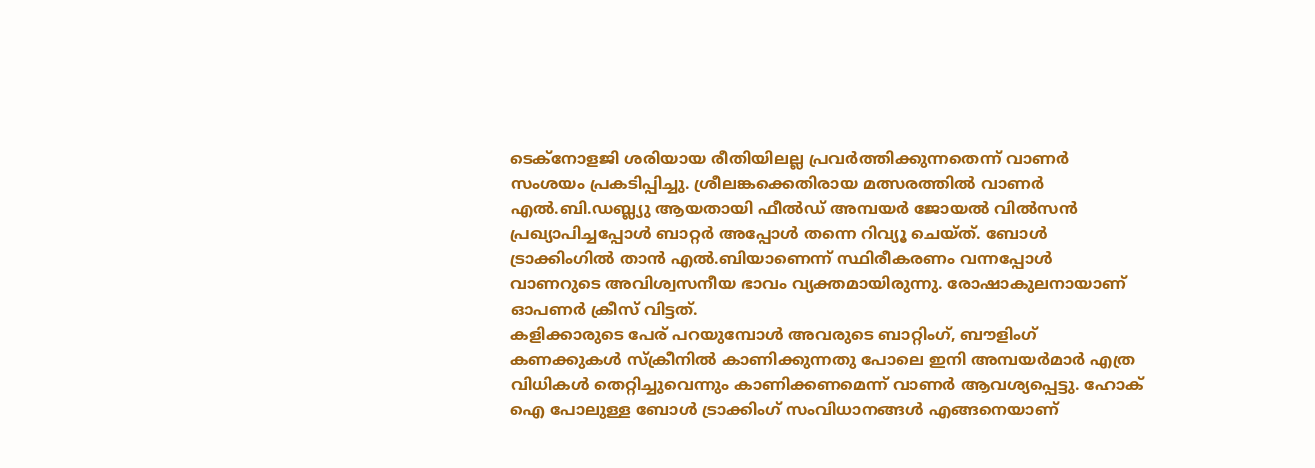ടെക്‌നോളജി ശരിയായ രീതിയിലല്ല പ്രവര്‍ത്തിക്കുന്നതെന്ന് വാണര്‍ സംശയം പ്രകടിപ്പിച്ചു. ശ്രീലങ്കക്കെതിരായ മത്സരത്തില്‍ വാണര്‍ എല്‍.ബി.ഡബ്ല്യു ആയതായി ഫീല്‍ഡ് അമ്പയര്‍ ജോയല്‍ വില്‍സന്‍ പ്രഖ്യാപിച്ചപ്പോള്‍ ബാറ്റര്‍ അപ്പോള്‍ തന്നെ റിവ്യൂ ചെയ്ത്. ബോള്‍ ട്രാക്കിംഗില്‍ താന്‍ എല്‍.ബിയാണെന്ന് സ്ഥിരീകരണം വന്നപ്പോള്‍ വാണറുടെ അവിശ്വസനീയ ഭാവം വ്യക്തമായിരുന്നു. രോഷാകുലനായാണ് ഓപണര്‍ ക്രീസ് വിട്ടത്.
കളിക്കാരുടെ പേര് പറയുമ്പോള്‍ അവരുടെ ബാറ്റിംഗ്, ബൗളിംഗ് കണക്കുകള്‍ സ്‌ക്രീനില്‍ കാണിക്കുന്നതു പോലെ ഇനി അമ്പയര്‍മാര്‍ എത്ര വിധികള്‍ തെറ്റിച്ചുവെന്നും കാണിക്കണമെന്ന് വാണര്‍ ആവശ്യപ്പെട്ടു. ഹോക് ഐ പോലുള്ള ബോള്‍ ട്രാക്കിംഗ് സംവിധാനങ്ങള്‍ എങ്ങനെയാണ്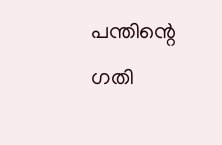പന്തിന്റെ ഗതി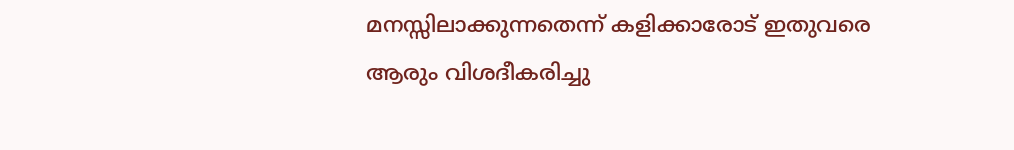മനസ്സിലാക്കുന്നതെന്ന് കളിക്കാരോട് ഇതുവരെ ആരും വിശദീകരിച്ചു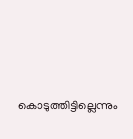കൊടുത്തിട്ടില്ലെന്നും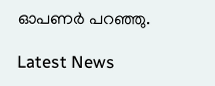ഓപണര്‍ പറഞ്ഞു.

Latest News